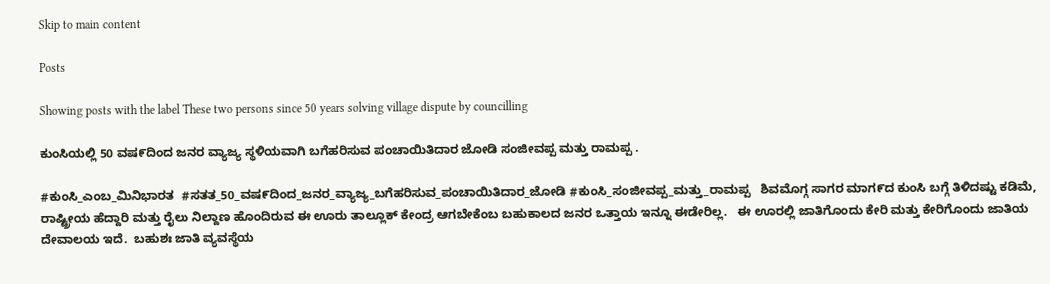Skip to main content

Posts

Showing posts with the label These two persons since 50 years solving village dispute by councilling

ಕುಂಸಿಯಲ್ಲಿ 50 ವಷ೯ದಿಂದ ಜನರ ವ್ಯಾಜ್ಯ ಸ್ಥಳಿಯವಾಗಿ ಬಗೆಹರಿಸುವ ಪಂಚಾಯಿತಿದಾರ ಜೋಡಿ ಸಂಜೀವಪ್ಪ ಮತ್ತು ರಾಮಪ್ಪ .

#ಕುಂಸಿ_ಎಂಬ_ಮಿನಿಭಾರತ  #ಸತತ_50_ವಷ೯ದಿಂದ_ಜನರ_ವ್ಯಾಜ್ಯ_ಬಗೆಹರಿಸುವ_ಪಂಚಾಯಿತಿದಾರ_ಜೋಡಿ #ಕುಂಸಿ_ಸಂಜೀವಪ್ಪ_ಮತ್ತು_ರಾಮಪ್ಪ   ಶಿವಮೊಗ್ಗ ಸಾಗರ ಮಾಗ೯ದ ಕುಂಸಿ ಬಗ್ಗೆ ತಿಳಿದಷ್ಟು ಕಡಿಮೆ, ರಾಷ್ಟ್ರೀಯ ಹೆದ್ದಾರಿ ಮತ್ತು ರೈಲು ನಿಲ್ದಾಣ ಹೊಂದಿರುವ ಈ ಊರು ತಾಲ್ಲೂಕ್ ಕೇಂದ್ರ ಆಗಬೇಕೆಂಬ ಬಹುಕಾಲದ ಜನರ ಒತ್ತಾಯ ಇನ್ನೂ ಈಡೇರಿಲ್ಲ.   ಈ ಊರಲ್ಲಿ ಜಾತಿಗೊಂದು ಕೇರಿ ಮತ್ತು ಕೇರಿಗೊಂದು ಜಾತಿಯ ದೇವಾಲಯ ಇದೆ.  ಬಹುಶಃ ಜಾತಿ ವ್ಯವಸ್ಥೆಯ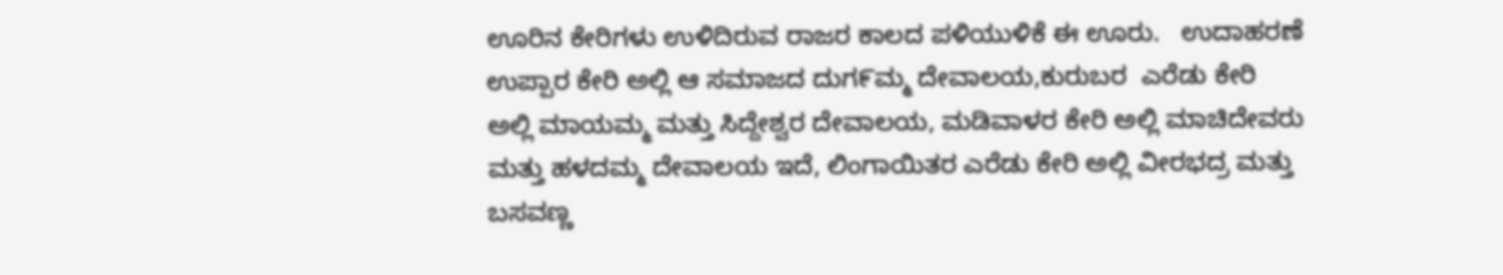ಊರಿನ ಕೇರಿಗಳು ಉಳಿದಿರುವ ರಾಜರ ಕಾಲದ ಪಳಿಯುಳಿಕೆ ಈ ಊರು.   ಉದಾಹರಣೆ ಉಪ್ಪಾರ ಕೇರಿ ಅಲ್ಲಿ ಆ ಸಮಾಜದ ದುಗ೯ಮ್ಮ ದೇವಾಲಯ,ಕುರುಬರ  ಎರೆಡು ಕೇರಿ  ಅಲ್ಲಿ ಮಾಯಮ್ಮ ಮತ್ತು ಸಿದ್ದೇಶ್ವರ ದೇವಾಲಯ, ಮಡಿವಾಳರ ಕೇರಿ ಅಲ್ಲಿ ಮಾಚಿದೇವರು ಮತ್ತು ಹಳದಮ್ಮ ದೇವಾಲಯ ಇದೆ, ಲಿಂಗಾಯಿತರ ಎರೆಡು ಕೇರಿ ಅಲ್ಲಿ ವೀರಭದ್ರ ಮತ್ತು ಬಸವಣ್ಣ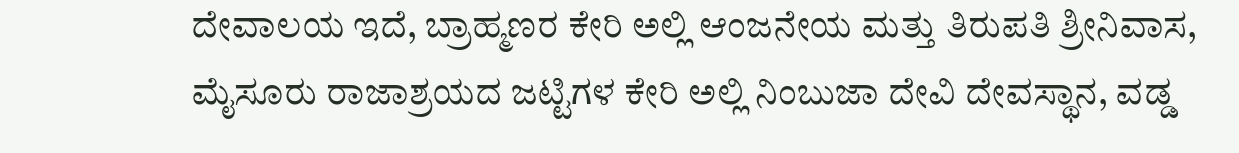ದೇವಾಲಯ ಇದೆ, ಬ್ರಾಹ್ಮಣರ ಕೇರಿ ಅಲ್ಲಿ ಆಂಜನೇಯ ಮತ್ತು ತಿರುಪತಿ ಶ್ರೀನಿವಾಸ, ಮೈಸೂರು ರಾಜಾಶ್ರಯದ ಜಟ್ಟಿಗಳ ಕೇರಿ ಅಲ್ಲಿ ನಿಂಬುಜಾ ದೇವಿ ದೇವಸ್ಥಾನ, ವಡ್ಡ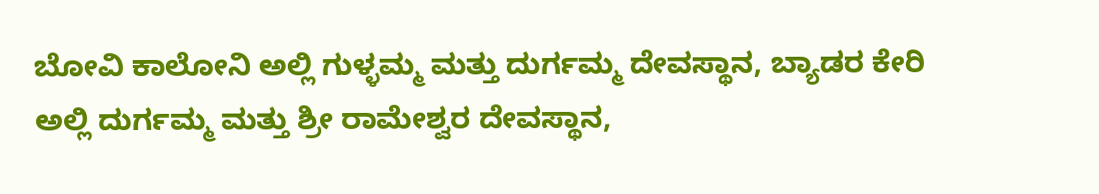ಬೋವಿ ಕಾಲೋನಿ ಅಲ್ಲಿ ಗುಳ್ಳಮ್ಮ ಮತ್ತು ದುರ್ಗಮ್ಮ ದೇವಸ್ಥಾನ, ಬ್ಯಾಡರ ಕೇರಿ ಅಲ್ಲಿ ದುರ್ಗಮ್ಮ ಮತ್ತು ಶ್ರೀ ರಾಮೇಶ್ವರ ದೇವಸ್ಥಾನ,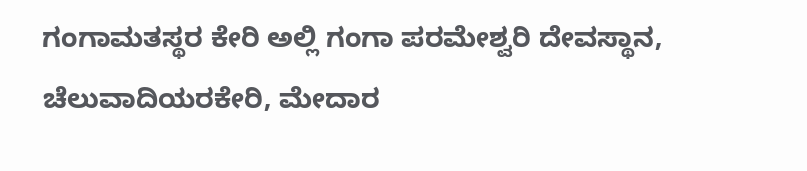ಗಂಗಾಮತಸ್ಥರ ಕೇರಿ ಅಲ್ಲಿ ಗಂಗಾ ಪರಮೇಶ್ವರಿ ದೇವಸ್ಥಾನ, ಚೆಲುವಾದಿಯರಕೇರಿ, ಮೇದಾರ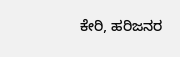ಕೇರಿ, ಹರಿಜನರ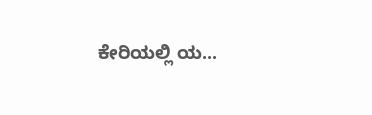ಕೇರಿಯಲ್ಲಿ ಯ...